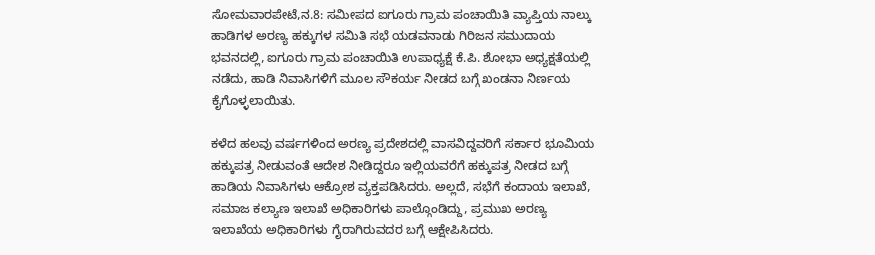ಸೋಮವಾರಪೇಟೆ,ನ.8: ಸಮೀಪದ ಐಗೂರು ಗ್ರಾಮ ಪಂಚಾಯಿತಿ ವ್ಯಾಪ್ತಿಯ ನಾಲ್ಕು ಹಾಡಿಗಳ ಅರಣ್ಯ ಹಕ್ಕುಗಳ ಸಮಿತಿ ಸಭೆ ಯಡವನಾಡು ಗಿರಿಜನ ಸಮುದಾಯ ಭವನದಲ್ಲಿ, ಐಗೂರು ಗ್ರಾಮ ಪಂಚಾಯಿತಿ ಉಪಾಧ್ಯಕ್ಷೆ ಕೆ.ಪಿ. ಶೋಭಾ ಅಧ್ಯಕ್ಷತೆಯಲ್ಲಿ ನಡೆದು, ಹಾಡಿ ನಿವಾಸಿಗಳಿಗೆ ಮೂಲ ಸೌಕರ್ಯ ನೀಡದ ಬಗ್ಗೆ ಖಂಡನಾ ನಿರ್ಣಯ ಕೈಗೊಳ್ಳಲಾಯಿತು.

ಕಳೆದ ಹಲವು ವರ್ಷಗಳಿಂದ ಅರಣ್ಯ ಪ್ರದೇಶದಲ್ಲಿ ವಾಸವಿದ್ದವರಿಗೆ ಸರ್ಕಾರ ಭೂಮಿಯ ಹಕ್ಕುಪತ್ರ ನೀಡುವಂತೆ ಆದೇಶ ನೀಡಿದ್ದರೂ ಇಲ್ಲಿಯವರೆಗೆ ಹಕ್ಕುಪತ್ರ ನೀಡದ ಬಗ್ಗೆ ಹಾಡಿಯ ನಿವಾಸಿಗಳು ಆಕ್ರೋಶ ವ್ಯಕ್ತಪಡಿಸಿದರು. ಅಲ್ಲದೆ, ಸಭೆಗೆ ಕಂದಾಯ ಇಲಾಖೆ, ಸಮಾಜ ಕಲ್ಯಾಣ ಇಲಾಖೆ ಅಧಿಕಾರಿಗಳು ಪಾಲ್ಗೊಂಡಿದ್ದು, ಪ್ರಮುಖ ಅರಣ್ಯ ಇಲಾಖೆಯ ಅಧಿಕಾರಿಗಳು ಗೈರಾಗಿರುವದರ ಬಗ್ಗೆ ಆಕ್ಷೇಪಿಸಿದರು.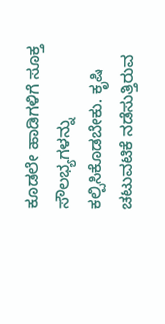ಕೂಡಲೇ ಹಾಡಿಗಳಿಗೆ ಸೂಕ್ತ ಸೌಲಭ್ಯಗಳನ್ನು ಕಲ್ಪಿಸಿಕೊಡಬೇಕು. ಕೃಷಿ ಚಟುವಟಿಕೆ ನಡೆಸುತ್ತಿರುವ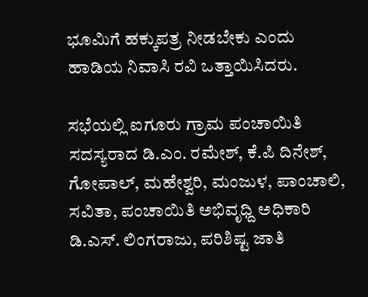ಭೂಮಿಗೆ ಹಕ್ಕುಪತ್ರ ನೀಡಬೇಕು ಎಂದು ಹಾಡಿಯ ನಿವಾಸಿ ರವಿ ಒತ್ತಾಯಿಸಿದರು.

ಸಭೆಯಲ್ಲಿ ಐಗೂರು ಗ್ರಾಮ ಪಂಚಾಯಿತಿ ಸದಸ್ಯರಾದ ಡಿ.ಎಂ. ರಮೇಶ್, ಕೆ.ಪಿ ದಿನೇಶ್, ಗೋಪಾಲ್, ಮಹೇಶ್ವರಿ, ಮಂಜುಳ, ಪಾಂಚಾಲಿ, ಸವಿತಾ, ಪಂಚಾಯಿತಿ ಅಭಿವೃಧ್ದಿ ಅಧಿಕಾರಿ ಡಿ.ಎಸ್. ಲಿಂಗರಾಜು, ಪರಿಶಿಷ್ಟ ಜಾತಿ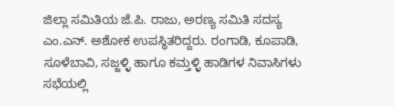ಜಿಲ್ಲಾ ಸಮಿತಿಯ ಜೆ.ಪಿ. ರಾಜು, ಅರಣ್ಯ ಸಮಿತಿ ಸದಸ್ಯ ಎಂ.ಎನ್. ಅಶೋಕ ಉಪಸ್ಥಿತರಿದ್ದರು. ರಂಗಾಡಿ, ಕೂಪಾಡಿ, ಸೂಳೆಬಾವಿ, ಸಜ್ಜಳ್ಳಿ ಹಾಗೂ ಕಮ್ತಳ್ಳಿ ಹಾಡಿಗಳ ನಿವಾಸಿಗಳು ಸಭೆಯಲ್ಲಿ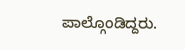ಪಾಲ್ಗೊಂಡಿದ್ದರು.